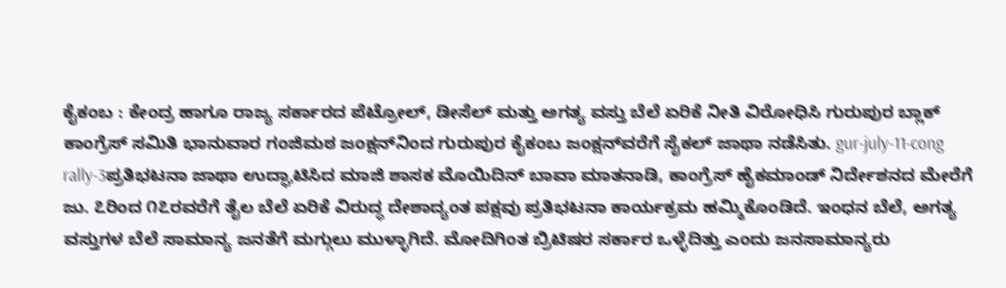ಕೈಕಂಬ : ಕೇಂದ್ರ ಹಾಗೂ ರಾಜ್ಯ ಸರ್ಕಾರದ ಪೆಟ್ರೋಲ್, ಡೀಸೆಲ್ ಮತ್ತು ಅಗತ್ಯ ವಸ್ತು ಬೆಲೆ ಏರಿಕೆ ನೀತಿ ವಿರೋಧಿಸಿ ಗುರುಪುರ ಬ್ಲಾಕ್ ಕಾಂಗ್ರೆಸ್ ಸಮಿತಿ ಭಾನುವಾರ ಗಂಜಿಮಠ ಜಂಕ್ಷನ್‌ನಿಂದ ಗುರುಪುರ ಕೈಕಂಬ ಜಂಕ್ಷನ್‌ವರೆಗೆ ಸೈಕಲ್ ಜಾಥಾ ನಡೆಸಿತು. gur-july-11-cong rally-3ಪ್ರತಿಭಟನಾ ಜಾಥಾ ಉದ್ಘಾಟಿಸಿದ ಮಾಜಿ ಶಾಸಕ ಮೊಯಿದಿನ್ ಬಾವಾ ಮಾತನಾಡಿ, ಕಾಂಗ್ರೆಸ್ ಹೈಕಮಾಂಡ್ ನಿರ್ದೇಶನದ ಮೇರೆಗೆ ಜು. ೭ರಿಂದ ೧೭ರವರೆಗೆ ತೈಲ ಬೆಲೆ ಏರಿಕೆ ವಿರುದ್ಧ ದೇಶಾದ್ಯಂತ ಪಕ್ಷವು ಪ್ರತಿಭಟನಾ ಕಾರ್ಯಕ್ರಮ ಹಮ್ಮಿಕೊಂಡಿದೆ. ಇಂಧನ ಬೆಲೆ, ಅಗತ್ಯ ವಸ್ತುಗಳ ಬೆಲೆ ಸಾಮಾನ್ಯ ಜನತೆಗೆ ಮಗ್ಗುಲು ಮುಳ್ಳಾಗಿದೆ. ಮೋದಿಗಿಂತ ಬ್ರಿಟಿಷರ ಸರ್ಕಾರ ಒಳ್ಳೆದಿತ್ತು ಎಂದು ಜನಸಾಮಾನ್ಯರು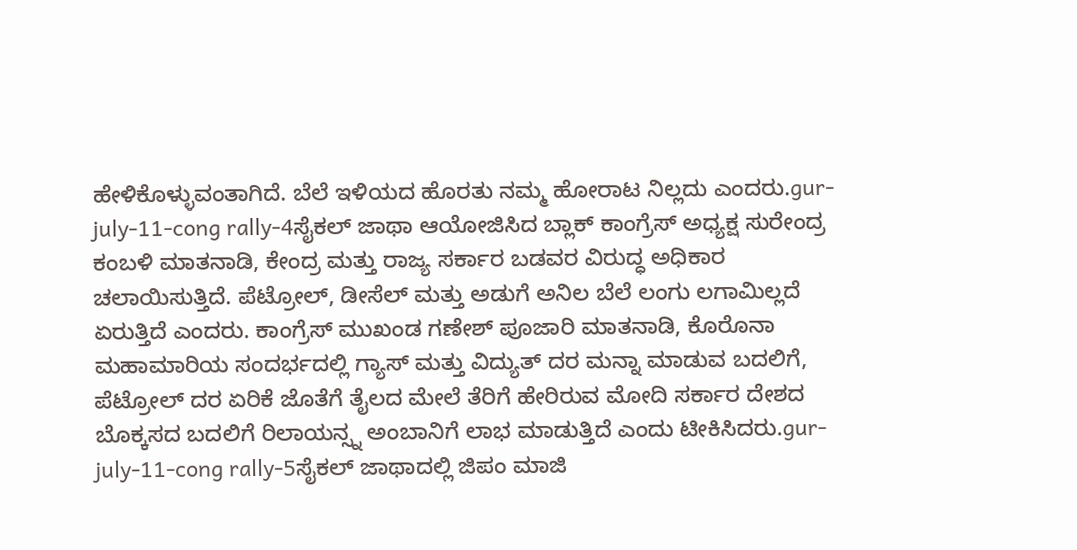ಹೇಳಿಕೊಳ್ಳುವಂತಾಗಿದೆ. ಬೆಲೆ ಇಳಿಯದ ಹೊರತು ನಮ್ಮ ಹೋರಾಟ ನಿಲ್ಲದು ಎಂದರು.gur-july-11-cong rally-4ಸೈಕಲ್ ಜಾಥಾ ಆಯೋಜಿಸಿದ ಬ್ಲಾಕ್ ಕಾಂಗ್ರೆಸ್ ಅಧ್ಯಕ್ಷ ಸುರೇಂದ್ರ ಕಂಬಳಿ ಮಾತನಾಡಿ, ಕೇಂದ್ರ ಮತ್ತು ರಾಜ್ಯ ಸರ್ಕಾರ ಬಡವರ ವಿರುದ್ಧ ಅಧಿಕಾರ ಚಲಾಯಿಸುತ್ತಿದೆ. ಪೆಟ್ರೋಲ್, ಡೀಸೆಲ್ ಮತ್ತು ಅಡುಗೆ ಅನಿಲ ಬೆಲೆ ಲಂಗು ಲಗಾಮಿಲ್ಲದೆ ಏರುತ್ತಿದೆ ಎಂದರು. ಕಾಂಗ್ರೆಸ್ ಮುಖಂಡ ಗಣೇಶ್ ಪೂಜಾರಿ ಮಾತನಾಡಿ, ಕೊರೊನಾ ಮಹಾಮಾರಿಯ ಸಂದರ್ಭದಲ್ಲಿ ಗ್ಯಾಸ್ ಮತ್ತು ವಿದ್ಯುತ್ ದರ ಮನ್ನಾ ಮಾಡುವ ಬದಲಿಗೆ, ಪೆಟ್ರೋಲ್ ದರ ಏರಿಕೆ ಜೊತೆಗೆ ತೈಲದ ಮೇಲೆ ತೆರಿಗೆ ಹೇರಿರುವ ಮೋದಿ ಸರ್ಕಾರ ದೇಶದ ಬೊಕ್ಕಸದ ಬದಲಿಗೆ ರಿಲಾಯನ್ಸ್ನ ಅಂಬಾನಿಗೆ ಲಾಭ ಮಾಡುತ್ತಿದೆ ಎಂದು ಟೀಕಿಸಿದರು.gur-july-11-cong rally-5ಸೈಕಲ್ ಜಾಥಾದಲ್ಲಿ ಜಿಪಂ ಮಾಜಿ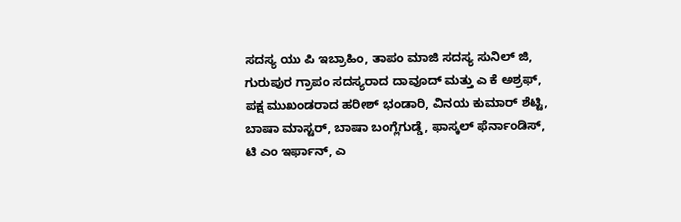ಸದಸ್ಯ ಯು ಪಿ ಇಬ್ರಾಹಿಂ, ತಾಪಂ ಮಾಜಿ ಸದಸ್ಯ ಸುನಿಲ್ ಜಿ, ಗುರುಪುರ ಗ್ರಾಪಂ ಸದಸ್ಯರಾದ ದಾವೂದ್ ಮತ್ತು ಎ ಕೆ ಅಶ್ರಫ್, ಪಕ್ಷ ಮುಖಂಡರಾದ ಹರೀಶ್ ಭಂಡಾರಿ, ವಿನಯ ಕುಮಾರ್ ಶೆಟ್ಟಿ, ಬಾಷಾ ಮಾಸ್ಟರ್, ಬಾಷಾ ಬಂಗ್ಲೆಗುಡ್ಡೆ, ಫಾಸ್ಕಲ್ ಫೆರ್ನಾಂಡಿಸ್, ಟಿ ಎಂ ಇರ್ಫಾನ್, ಎ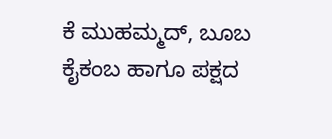ಕೆ ಮುಹಮ್ಮದ್, ಬೂಬ ಕೈಕಂಬ ಹಾಗೂ ಪಕ್ಷದ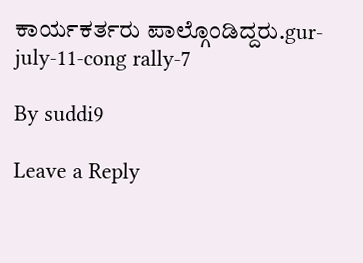ಕಾರ್ಯಕರ್ತರು ಪಾಲ್ಗೊಂಡಿದ್ದರು.gur-july-11-cong rally-7

By suddi9

Leave a Reply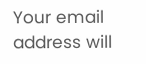Your email address will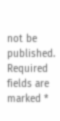not be published. Required fields are marked *